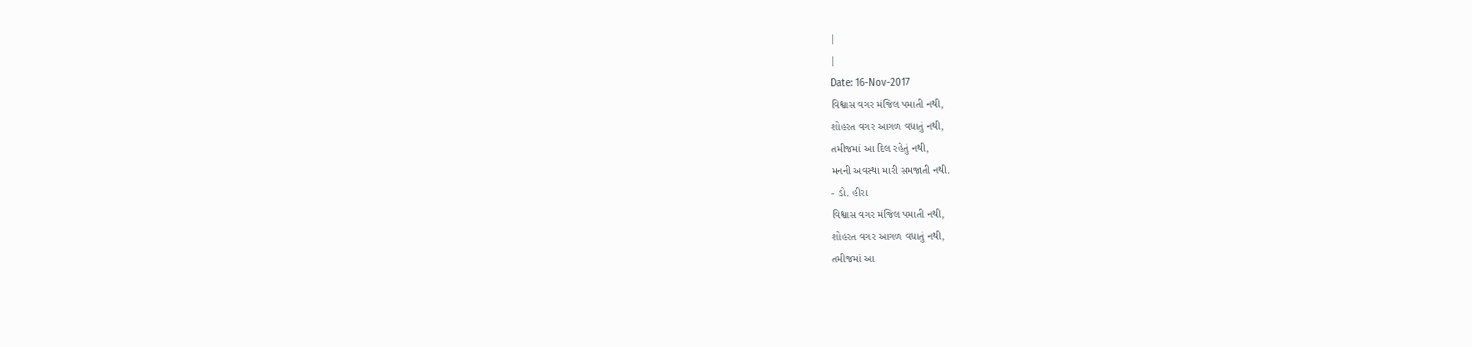|
|
Date: 16-Nov-2017
વિશ્વાસ વગર મંજિલ પમાતી નથી,
શોહરત વગર આગળ વધાતું નથી,
તમીજમાં આ દિલ રહેતું નથી,
મનની અવસ્થા મારી સમજાતી નથી.
- ડો. હીરા
વિશ્વાસ વગર મંજિલ પમાતી નથી,
શોહરત વગર આગળ વધાતું નથી,
તમીજમાં આ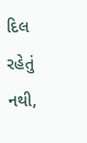દિલ રહેતું નથી,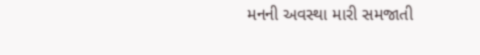મનની અવસ્થા મારી સમજાતી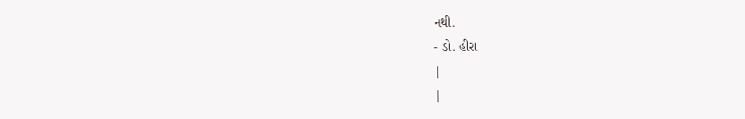નથી.
- ડો. હીરા
|
|